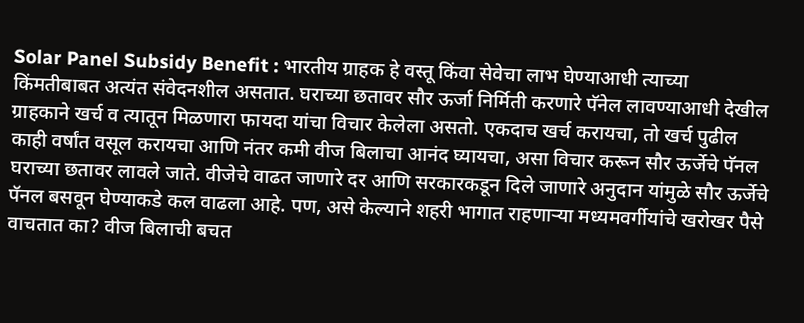Solar Panel Subsidy Benefit : भारतीय ग्राहक हे वस्तू किंवा सेवेचा लाभ घेण्याआधी त्याच्या किंमतीबाबत अत्यंत संवेदनशील असतात. घराच्या छतावर सौर ऊर्जा निर्मिती करणारे पॅनेल लावण्याआधी देखील ग्राहकाने खर्च व त्यातून मिळणारा फायदा यांचा विचार केलेला असतो. एकदाच खर्च करायचा, तो खर्च पुढील काही वर्षांत वसूल करायचा आणि नंतर कमी वीज बिलाचा आनंद घ्यायचा, असा विचार करून सौर ऊर्जेचे पॅनल घराच्या छतावर लावले जाते. वीजेचे वाढत जाणारे दर आणि सरकारकडून दिले जाणारे अनुदान यांमुळे सौर ऊर्जेचे पॅनल बसवून घेण्याकडे कल वाढला आहे. पण, असे केल्याने शहरी भागात राहणाऱ्या मध्यमवर्गीयांचे खरोखर पैसे वाचतात का? वीज बिलाची बचत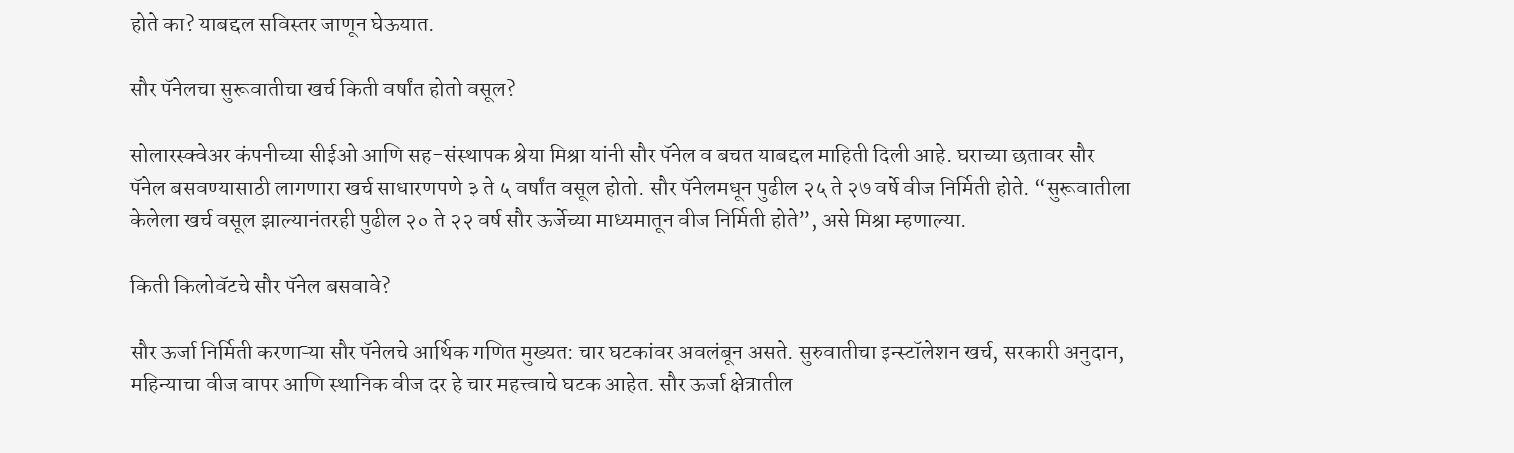होते का? याबद्दल सविस्तर जाणून घेऊयात.

सौर पॅनेलचा सुरूवातीचा खर्च किती वर्षांत होतो वसूल?

सोलारस्क्वेअर कंपनीच्या सीईओ आणि सह-संस्थापक श्रेया मिश्रा यांनी सौर पॅनेल व बचत याबद्दल माहिती दिली आहे. घराच्या छतावर सौर पॅनेल बसवण्यासाठी लागणारा खर्च साधारणपणे ३ ते ५ वर्षांत वसूल होतो. सौर पॅनेलमधून पुढील २५ ते २७ वर्षे वीज निर्मिती होते. “सुरूवातीला केलेला खर्च वसूल झाल्यानंतरही पुढील २० ते २२ वर्ष सौर ऊर्जेच्या माध्यमातून वीज निर्मिती होते”, असे मिश्रा म्हणाल्या.

किती किलोवॅटचे सौर पॅनेल बसवावे?

सौर ऊर्जा निर्मिती करणाऱ्या सौर पॅनेलचे आर्थिक गणित मुख्यत: चार घटकांवर अवलंबून असते. सुरुवातीचा इन्स्टॉलेशन खर्च, सरकारी अनुदान, महिन्याचा वीज वापर आणि स्थानिक वीज दर हे चार महत्त्वाचे घटक आहेत. सौर ऊर्जा क्षेत्रातील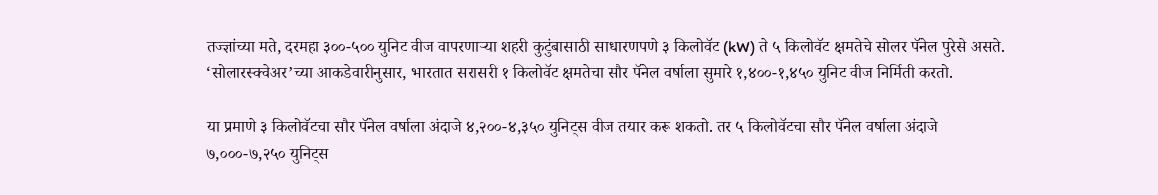तज्ज्ञांच्या मते, दरमहा ३००-५०० युनिट वीज वापरणाऱ्या शहरी कुटुंबासाठी साधारणपणे ३ किलोवॅट (kW) ते ५ किलोवॅट क्षमतेचे सोलर पॅनेल पुरेसे असते. ‘सोलारस्क्वेअर’च्या आकडेवारीनुसार, भारतात सरासरी १ किलोवॅट क्षमतेचा सौर पॅनेल वर्षाला सुमारे १,४००-१,४५० युनिट वीज निर्मिती करतो.

या प्रमाणे ३ किलोवॅटचा सौर पॅनेल वर्षाला अंदाजे ४,२००-४,३५० युनिट्स वीज तयार करू शकतो. तर ५ किलोवॅटचा सौर पॅनेल वर्षाला अंदाजे ७,०००-७,२५० युनिट्स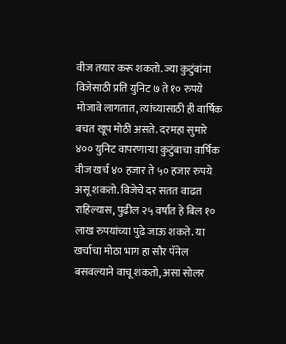वीज तयार करू शकतो. ज्या कुटुंबांना विजेसाठी प्रति युनिट ७ ते १० रुपये मोजावे लागतात, त्यांच्यासाठी ही वार्षिक बचत खूप मोठी असते. दरमहा सुमारे ४०० युनिट वापरणाऱ्या कुटुंबाचा वार्षिक वीज खर्च ४० हजार ते ५० हजार रुपये असू शकतो. विजेचे दर सतत वाढत राहिल्यास, पुढील २५ वर्षांत हे बिल १० लाख रुपयांच्या पुढे जाऊ शकते. या खर्चाचा मोठा भाग हा सौर पॅनेल बसवल्याने वाचू शकतो, असा सोलर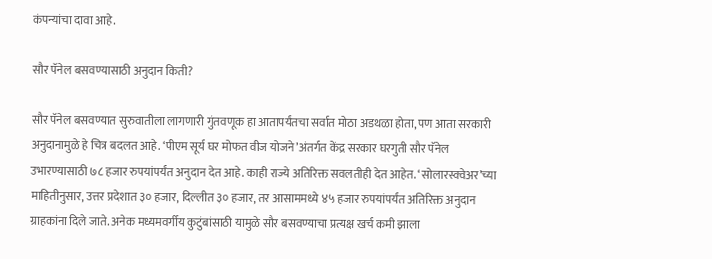कंपन्यांचा दावा आहे.

सौर पॅनेल बसवण्यासाठी अनुदान किती?

सौर पॅनेल बसवण्यात सुरुवातीला लागणारी गुंतवणूक हा आतापर्यंतचा सर्वात मोठा अडथळा होता, पण आता सरकारी अनुदानामुळे हे चित्र बदलत आहे. ‘पीएम सूर्य घर मोफत वीज योजने’अंतर्गत केंद्र सरकार घरगुती सौर पॅनेल उभारण्यासाठी ७८ हजार रुपयांपर्यंत अनुदान देत आहे. काही राज्ये अतिरिक्त सवलतीही देत आहेत. ‘सोलारस्क्वेअर’च्या माहितीनुसार, उत्तर प्रदेशात ३० हजार, दिल्लीत ३० हजार, तर आसाममध्ये ४५ हजार रुपयांपर्यंत अतिरिक्त अनुदान ग्राहकांना दिले जाते. अनेक मध्यमवर्गीय कुटुंबांसाठी यामुळे सौर बसवण्याचा प्रत्यक्ष खर्च कमी झाला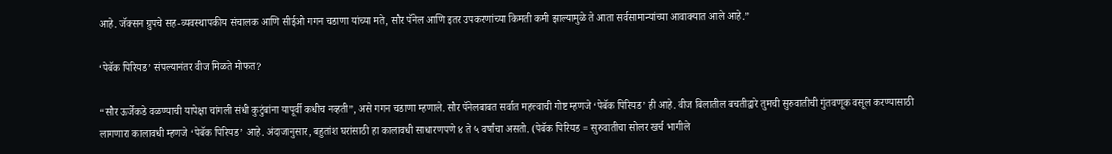आहे. जॅक्सन ग्रुपचे सह-व्यवस्थापकीय संचालक आणि सीईओ गगन चडाणा यांच्या मते, सौर पॅनेल आणि इतर उपकरणांच्या किमती कमी झाल्यामुळे ते आता सर्वसामान्यांच्या आवाक्यात आले आहे.”

‘पेबॅक पिरियड’ संपल्यानंतर वीज मिळते मोफत?

“सौर ऊर्जेकडे वळण्याची यापेक्षा चांगली संधी कुटुंबांना यापूर्वी कधीच नव्हती”, असे गगन चडाणा म्हणाले. सौर पॅनेलबाबत सर्वात महत्त्वाची गोष्ट म्हणजे ‘पेबॅक पिरियड’ ही आहे. वीज बिलातील बचतीद्वारे तुमची सुरुवातीची गुंतवणूक वसूल करण्यासाठी लागणारा कालावधी म्हणजे ‘पेबॅक पिरियड’ आहे. अंदाजानुसार, बहुतांश घरांसाठी हा कालावधी साधारणपणे ४ ते ५ वर्षांचा असतो. (पेबॅक पिरियड = सुरुवातीचा सोलर खर्च भागीले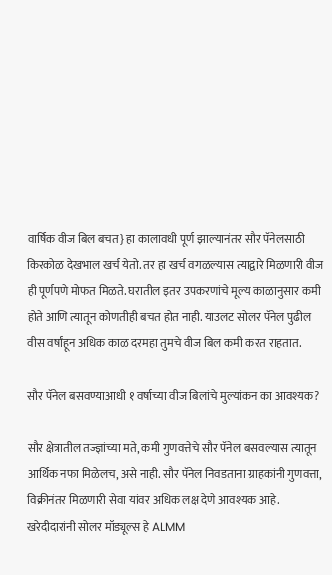वार्षिक वीज बिल बचत} हा कालावधी पूर्ण झाल्यानंतर सौर पॅनेलसाठी किरकोळ देखभाल खर्च येतो. तर हा खर्च वगळल्यास त्याद्वारे मिळणारी वीज ही पूर्णपणे मोफत मिळते. घरातील इतर उपकरणांचे मूल्य काळानुसार कमी होते आणि त्यातून कोणतीही बचत होत नाही. याउलट सोलर पॅनेल पुढील वीस वर्षांहून अधिक काळ दरमहा तुमचे वीज बिल कमी करत राहतात.

सौर पॅनेल बसवण्याआधी १ वर्षाच्या वीज बिलांचे मुल्यांकन का आवश्यक?

सौर क्षेत्रातील तज्ज्ञांच्या मते, कमी गुणवत्तेचे सौर पॅनेल बसवल्यास त्यातून आर्थिक नफा मिळेलच, असे नाही. सौर पॅनेल निवडताना ग्राहकांनी गुणवत्ता, विक्रीनंतर मिळणारी सेवा यांवर अधिक लक्ष देणे आवश्यक आहे. खरेदीदारांनी सोलर मॉड्यूल्स हे ALMM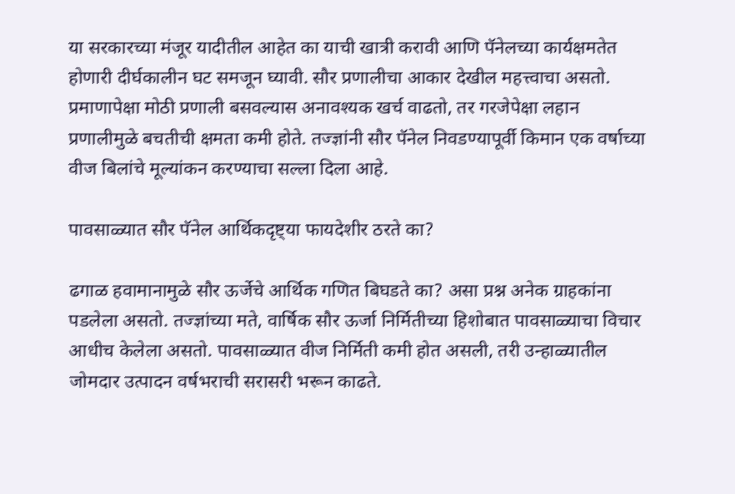या सरकारच्या मंजूर यादीतील आहेत का याची खात्री करावी आणि पॅनेलच्या कार्यक्षमतेत होणारी दीर्घकालीन घट समजून घ्यावी. सौर प्रणालीचा आकार देखील महत्त्वाचा असतो. प्रमाणापेक्षा मोठी प्रणाली बसवल्यास अनावश्यक खर्च वाढतो, तर गरजेपेक्षा लहान प्रणालीमुळे बचतीची क्षमता कमी होते. तज्ज्ञांनी सौर पॅनेल निवडण्यापूर्वी किमान एक वर्षाच्या वीज बिलांचे मूल्यांकन करण्याचा सल्ला दिला आहे.

पावसाळ्यात सौर पॅनेल आर्थिकदृष्ट्या फायदेशीर ठरते का?

ढगाळ हवामानामुळे सौर ऊर्जेचे आर्थिक गणित बिघडते का? असा प्रश्न अनेक ग्राहकांना पडलेला असतो. तज्ज्ञांच्या मते, वार्षिक सौर ऊर्जा निर्मितीच्या हिशोबात पावसाळ्याचा विचार आधीच केलेला असतो. पावसाळ्यात वीज निर्मिती कमी होत असली, तरी उन्हाळ्यातील जोमदार उत्पादन वर्षभराची सरासरी भरून काढते.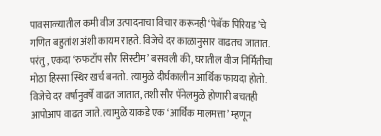पावसाळ्यातील कमी वीज उत्पादनाचा विचार करूनही ‘पेबॅक पिरियड’चे गणित बहुतांश अंशी कायम राहते. विजेचे दर काळानुसार वाढतच जातात. परंतु, एकदा ‘रुफटॉप सौर सिस्टीम’ बसवली की, घरातील वीज निर्मितीचा मोठा हिस्सा स्थिर खर्च बनतो. त्यामुळे दीर्घकालीन आर्थिक फायदा होतो. विजेचे दर वर्षानुवर्षे वाढत जातात, तशी सौर पॅनेलमुळे होणारी बचतही आपोआप वाढत जाते. त्यामुळे याकडे एक ‘आर्थिक मालमत्ता’ म्हणून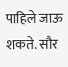पाहिले जाऊ शकते. सौर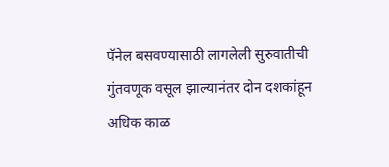पॅनेल बसवण्यासाठी लागलेली सुरुवातीची गुंतवणूक वसूल झाल्यानंतर दोन दशकांहून अधिक काळ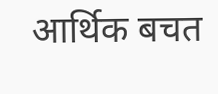आर्थिक बचत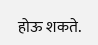होऊ शकते.